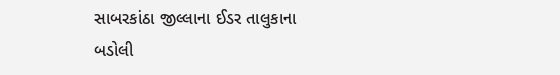સાબરકાંઠા જીલ્લાના ઈડર તાલુકાના બડોલી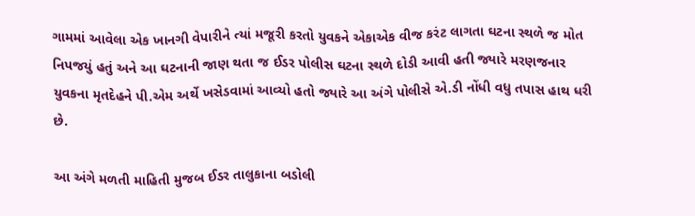ગામમાં આવેલા એક ખાનગી વેપારીને ત્યાં મજૂરી કરતો યુવકને એકાએક વીજ કરંટ લાગતા ઘટના સ્થળે જ મોત નિપજયું હતું અને આ ઘટનાની જાણ થતા જ ઈડર પોલીસ ઘટના સ્થળે દોડી આવી હતી જ્યારે મરણજનાર યુવકના મૃતદેહને પી.એમ અર્થે ખસેડવામાં આવ્યો હતો જ્યારે આ અંગે પોલીસે એ.ડી નોંધી વધુ તપાસ હાથ ધરી છે.

આ અંગે મળતી માહિતી મુજબ ઈડર તાલુકાના બડોલી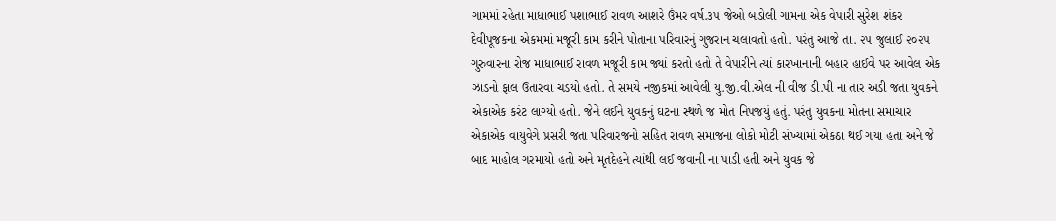ગામમાં રહેતા માધાભાઈ પશાભાઈ રાવળ આશરે ઉંમર વર્ષ.૩૫ જેઓ બડોલી ગામના એક વેપારી સુરેશ શંકર દેવીપૂજકના એકમમાં મજૂરી કામ કરીને પોતાના પરિવારનું ગુજરાન ચલાવતો હતો. પરંતુ આજે તા. ૨૫ જુલાઈ ૨૦૨૫ ગુરુવારના રોજ માધાભાઈ રાવળ મજૂરી કામ જ્યાં કરતો હતો તે વેપારીને ત્યાં કારખાનાની બહાર હાઈવે પર આવેલ એક ઝાડનો ફાલ ઉતારવા ચડયો હતો. તે સમયે નજીકમાં આવેલી યુ.જી.વી.એલ ની વીજ ડી.પી ના તાર અડી જતા યુવકને એકાએક કરંટ લાગ્યો હતો. જેને લઈને યુવકનું ઘટના સ્થળે જ મોત નિપજયું હતું. પરંતુ યુવકના મોતના સમાચાર એકાએક વાયુવેગે પ્રસરી જતા પરિવારજનો સહિત રાવળ સમાજના લોકો મોટી સંખ્યામાં એકઠા થઈ ગયા હતા અને જે બાદ માહોલ ગરમાયો હતો અને મૃતદેહને ત્યાંથી લઈ જવાની ના પાડી હતી અને યુવક જે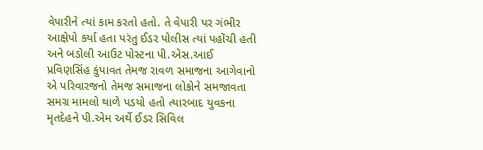વેપારીને ત્યાં કામ કરતો હતો. તે વેપારી પર ગંભીર આક્ષેપો કર્યા હતા પરંતુ ઈડર પોલીસ ત્યાં પહોંચી હતી અને બડોલી આઉટ પોસ્ટના પી.એસ.આઈ પ્રવિણસિંહ કુંપાવત તેમજ રાવળ સમાજના આગેવાનો એ પરિવારજનો તેમજ સમાજના લોકોને સમજાવતા સમગ્ર મામલો થાળે પડયો હતો ત્યારબાદ યુવકના મૃતદેહને પી.એમ અર્થે ઈડર સિવિલ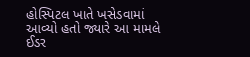હોસ્પિટલ ખાતે ખસેડવામાં આવ્યો હતો જ્યારે આ મામલે ઈડર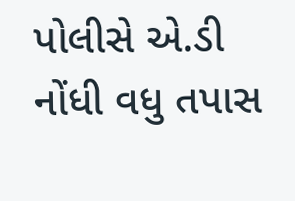પોલીસે એ.ડી નોંધી વધુ તપાસ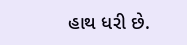હાથ ધરી છે.